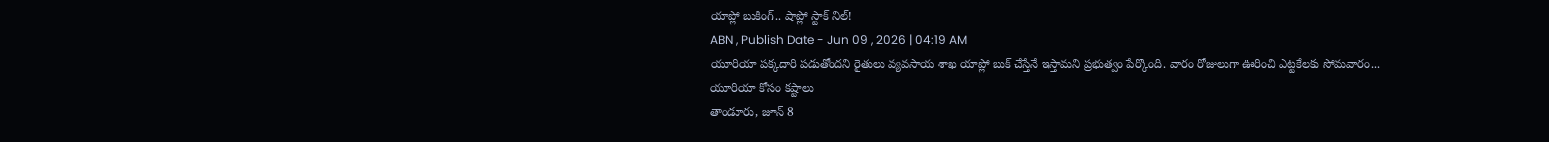యాప్లో బుకింగ్.. షాప్లో స్టాక్ నిల్!
ABN , Publish Date - Jun 09 , 2026 | 04:19 AM
యూరియా పక్కదారి పడుతోందని రైతులు వ్యవసాయ శాఖ యాప్లో బుక్ చేస్తేనే ఇస్తామని ప్రభుత్వం పేర్కొంది. వారం రోజులుగా ఊరించి ఎట్టకేలకు సోమవారం...
యూరియా కోసం కష్టాలు
తాండూరు, జూన్ 8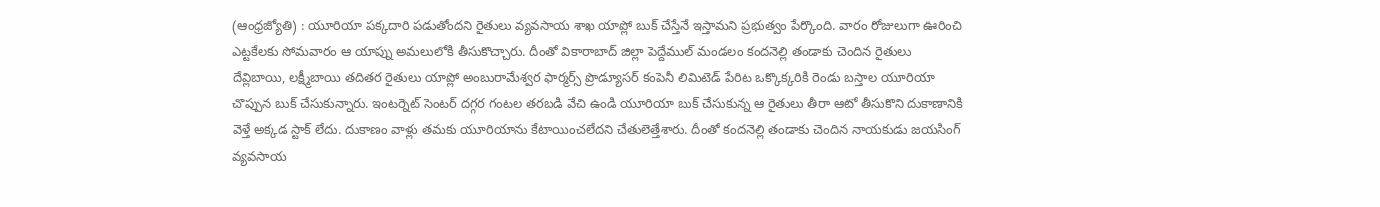(ఆంధ్రజ్యోతి) : యూరియా పక్కదారి పడుతోందని రైతులు వ్యవసాయ శాఖ యాప్లో బుక్ చేస్తేనే ఇస్తామని ప్రభుత్వం పేర్కొంది. వారం రోజులుగా ఊరించి ఎట్టకేలకు సోమవారం ఆ యాప్ను అమలులోకి తీసుకొచ్చారు. దీంతో వికారాబాద్ జిల్లా పెద్దేముల్ మండలం కందనెల్లి తండాకు చెందిన రైతులు దేవ్లిబాయి, లక్ష్మీబాయి తదితర రైతులు యాప్లో అంబురామేశ్వర ఫార్మర్స్ ప్రొడ్యూసర్ కంపెనీ లిమిటెడ్ పేరిట ఒక్కొక్కరికి రెండు బస్తాల యూరియా చొప్పున బుక్ చేసుకున్నారు. ఇంటర్నెట్ సెంటర్ దగ్గర గంటల తరబడి వేచి ఉండి యూరియా బుక్ చేసుకున్న ఆ రైతులు తీరా ఆటో తీసుకొని దుకాణానికి వెళ్తే అక్కడ స్టాక్ లేదు. దుకాణం వాళ్లు తమకు యూరియాను కేటాయించలేదని చేతులెత్తేశారు. దీంతో కందనెల్లి తండాకు చెందిన నాయకుడు జయసింగ్ వ్యవసాయ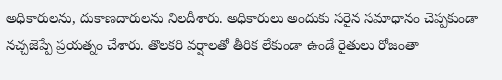అధికారులను, దుకాణదారులను నిలదీశారు. అధికారులు అందుకు సరైన సమాధానం చెప్పకుండా నచ్చజెప్పే ప్రయత్నం చేశారు. తొలకరి వర్షాలతో తీరిక లేకుండా ఉండే రైతులు రోజంతా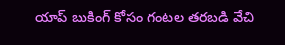యాప్ బుకింగ్ కోసం గంటల తరబడి వేచి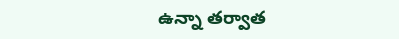ఉన్నా తర్వాత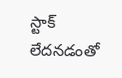స్టాక్ లేదనడంతో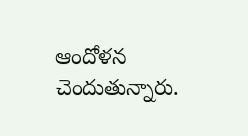ఆందోళన చెందుతున్నారు.